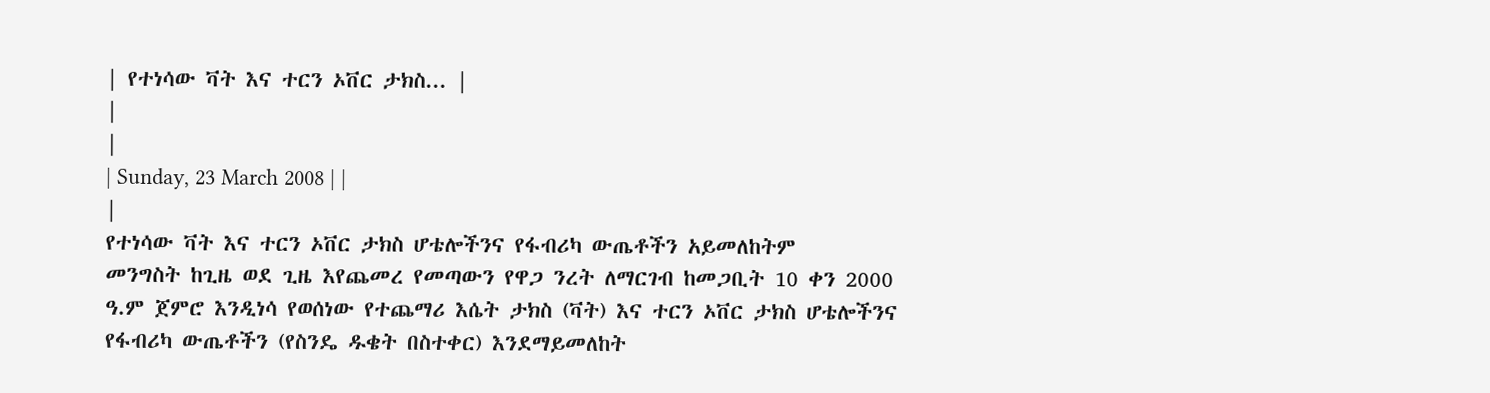| የተነሳው ቫት እና ተርን ኦቨር ታክስ... |
|
|
| Sunday, 23 March 2008 | |
|
የተነሳው ቫት እና ተርን ኦቨር ታክስ ሆቴሎችንና የፋብሪካ ውጤቶችን አይመለከትም
መንግስት ከጊዜ ወደ ጊዜ እየጨመረ የመጣውን የዋጋ ንረት ለማርገብ ከመጋቢት 10 ቀን 2000 ዓ.ም ጀምሮ እንዲነሳ የወሰነው የተጨማሪ እሴት ታክስ (ቫት) እና ተርን ኦቨር ታክስ ሆቴሎችንና የፋብሪካ ውጤቶችን (የስንዴ ዱቄት በስተቀር) እንደማይመለከት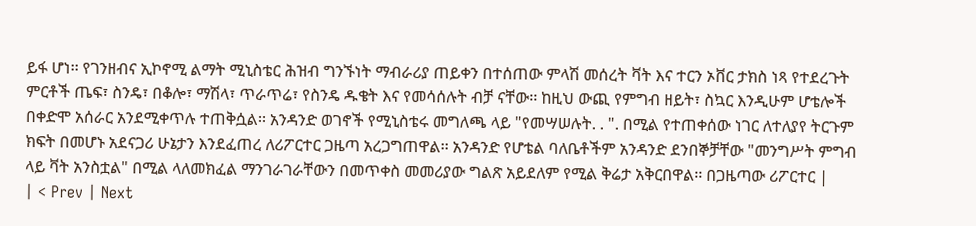ይፋ ሆነ፡፡ የገንዘብና ኢኮኖሚ ልማት ሚኒስቴር ሕዝብ ግንኙነት ማብራሪያ ጠይቀን በተሰጠው ምላሽ መሰረት ቫት እና ተርን ኦቨር ታክስ ነጻ የተደረጉት ምርቶች ጤፍ፣ ስንዴ፣ በቆሎ፣ ማሽላ፣ ጥራጥሬ፣ የስንዴ ዱቄት እና የመሳሰሉት ብቻ ናቸው፡፡ ከዚህ ውጪ የምግብ ዘይት፣ ስኳር እንዲሁም ሆቴሎች በቀድሞ አሰራር አንደሚቀጥሉ ተጠቅሷል፡፡ አንዳንድ ወገኖች የሚኒስቴሩ መግለጫ ላይ "የመሣሠሉት. . ". በሚል የተጠቀሰው ነገር ለተለያየ ትርጉም ክፍት በመሆኑ አደናጋሪ ሁኔታን እንደፈጠረ ለሪፖርተር ጋዜጣ አረጋግጠዋል፡፡ አንዳንድ የሆቴል ባለቤቶችም አንዳንድ ደንበኞቻቸው "መንግሥት ምግብ ላይ ቫት አንስቷል" በሚል ላለመክፈል ማንገራገራቸውን በመጥቀስ መመሪያው ግልጽ አይደለም የሚል ቅሬታ አቅርበዋል፡፡ በጋዜጣው ሪፖርተር |
| < Prev | Next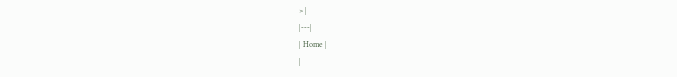> |
|---|
| Home |
|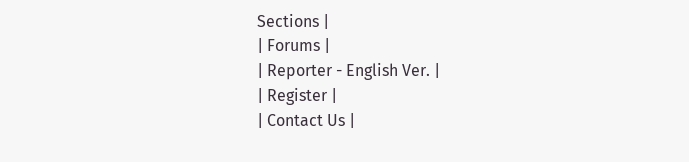Sections |
| Forums |
| Reporter - English Ver. |
| Register |
| Contact Us |